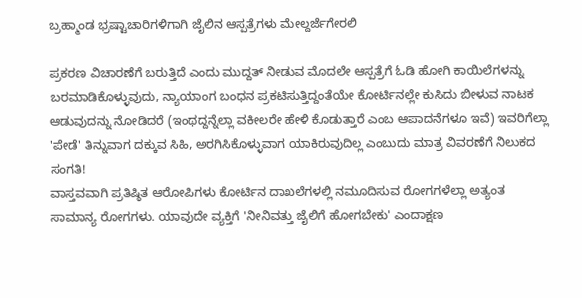ಬ್ರಹ್ಮಾಂಡ ಭ್ರಷ್ಟಾಚಾರಿಗಳಿಗಾಗಿ ಜೈಲಿನ ಆಸ್ಪತ್ರೆಗಳು ಮೇಲ್ದರ್ಜೆಗೇರಲಿ

ಪ್ರಕರಣ ವಿಚಾರಣೆಗೆ ಬರುತ್ತಿದೆ ಎಂದು ಮುದ್ದತ್ ನೀಡುವ ಮೊದಲೇ ಆಸ್ಪತ್ರೆಗೆ ಓಡಿ ಹೋಗಿ ಕಾಯಿಲೆಗಳನ್ನು ಬರಮಾಡಿಕೊಳ್ಳುವುದು, ನ್ಯಾಯಾಂಗ ಬಂಧನ ಪ್ರಕಟಿಸುತ್ತಿದ್ದಂತೆಯೇ ಕೋರ್ಟಿನಲ್ಲೇ ಕುಸಿದು ಬೀಳುವ ನಾಟಕ ಆಡುವುದನ್ನು ನೋಡಿದರೆ (ಇಂಥದ್ದನ್ನೆಲ್ಲಾ ವಕೀಲರೇ ಹೇಳಿ ಕೊಡುತ್ತಾರೆ ಎಂಬ ಆಪಾದನೆಗಳೂ ಇವೆ) ಇವರಿಗೆಲ್ಲಾ 'ಪೇಡೆ' ತಿನ್ನುವಾಗ ದಕ್ಕುವ ಸಿಹಿ, ಅರಗಿಸಿಕೊಳ್ಳುವಾಗ ಯಾಕಿರುವುದಿಲ್ಲ ಎಂಬುದು ಮಾತ್ರ ವಿವರಣೆಗೆ ನಿಲುಕದ ಸಂಗತಿ!
ವಾಸ್ತವವಾಗಿ ಪ್ರತಿಷ್ಠಿತ ಆರೋಪಿಗಳು ಕೋರ್ಟಿನ ದಾಖಲೆಗಳಲ್ಲಿ ನಮೂದಿಸುವ ರೋಗಗಳೆಲ್ಲಾ ಅತ್ಯಂತ ಸಾಮಾನ್ಯ ರೋಗಗಳು. ಯಾವುದೇ ವ್ಯಕ್ತಿಗೆ 'ನೀನಿವತ್ತು ಜೈಲಿಗೆ ಹೋಗಬೇಕು' ಎಂದಾಕ್ಷಣ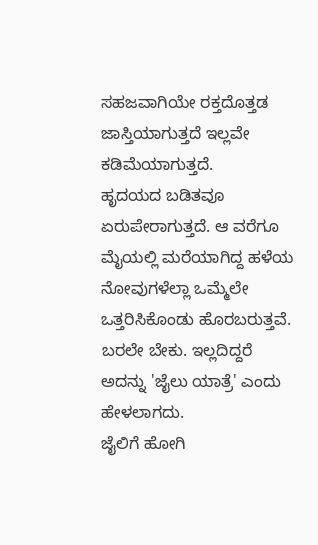ಸಹಜವಾಗಿಯೇ ರಕ್ತದೊತ್ತಡ ಜಾಸ್ತಿಯಾಗುತ್ತದೆ ಇಲ್ಲವೇ ಕಡಿಮೆಯಾಗುತ್ತದೆ.
ಹೃದಯದ ಬಡಿತವೂ ಏರುಪೇರಾಗುತ್ತದೆ. ಆ ವರೆಗೂ ಮೈಯಲ್ಲಿ ಮರೆಯಾಗಿದ್ದ ಹಳೆಯ ನೋವುಗಳೆಲ್ಲಾ ಒಮ್ಮೆಲೇ ಒತ್ತರಿಸಿಕೊಂಡು ಹೊರಬರುತ್ತವೆ. ಬರಲೇ ಬೇಕು. ಇಲ್ಲದಿದ್ದರೆ ಅದನ್ನು 'ಜೈಲು ಯಾತ್ರೆ' ಎಂದು ಹೇಳಲಾಗದು.
ಜೈಲಿಗೆ ಹೋಗಿ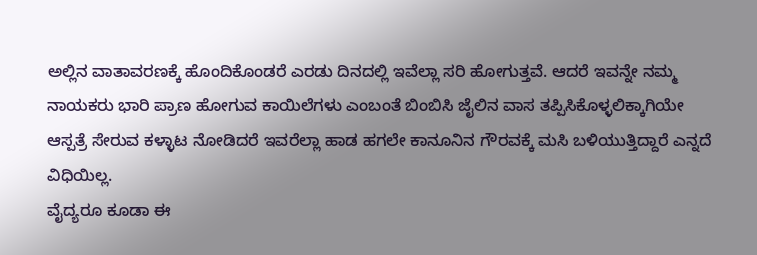ಅಲ್ಲಿನ ವಾತಾವರಣಕ್ಕೆ ಹೊಂದಿಕೊಂಡರೆ ಎರಡು ದಿನದಲ್ಲಿ ಇವೆಲ್ಲಾ ಸರಿ ಹೋಗುತ್ತವೆ. ಆದರೆ ಇವನ್ನೇ ನಮ್ಮ ನಾಯಕರು ಭಾರಿ ಪ್ರಾಣ ಹೋಗುವ ಕಾಯಿಲೆಗಳು ಎಂಬಂತೆ ಬಿಂಬಿಸಿ ಜೈಲಿನ ವಾಸ ತಪ್ಪಿಸಿಕೊಳ್ಳಲಿಕ್ಕಾಗಿಯೇ ಆಸ್ಪತ್ರೆ ಸೇರುವ ಕಳ್ಳಾಟ ನೋಡಿದರೆ ಇವರೆಲ್ಲಾ ಹಾಡ ಹಗಲೇ ಕಾನೂನಿನ ಗೌರವಕ್ಕೆ ಮಸಿ ಬಳಿಯುತ್ತಿದ್ದಾರೆ ಎನ್ನದೆ ವಿಧಿಯಿಲ್ಲ.
ವೈದ್ಯರೂ ಕೂಡಾ ಈ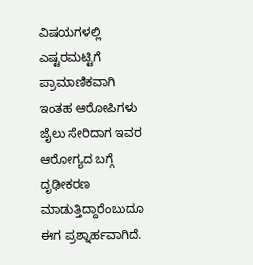ವಿಷಯಗಳಲ್ಲಿ ಎಷ್ಟರಮಟ್ಟಿಗೆ ಪ್ರಾಮಾಣಿಕವಾಗಿ ಇಂತಹ ಆರೋಪಿಗಳು ಜೈಲು ಸೇರಿದಾಗ ಇವರ ಆರೋಗ್ಯದ ಬಗ್ಗೆ ದೃಢೀಕರಣ ಮಾಡುತ್ತಿದ್ದಾರೆಂಬುದೂ ಈಗ ಪ್ರಶ್ನಾರ್ಹವಾಗಿದೆ.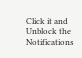Click it and Unblock the Notifications